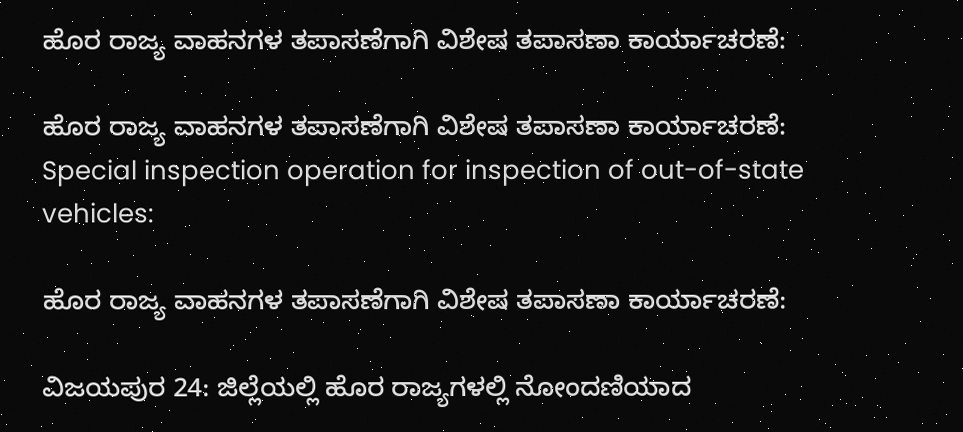ಹೊರ ರಾಜ್ಯ ವಾಹನಗಳ ತಪಾಸಣೆಗಾಗಿ ವಿಶೇಷ ತಪಾಸಣಾ ಕಾರ್ಯಾಚರಣೆ:

ಹೊರ ರಾಜ್ಯ ವಾಹನಗಳ ತಪಾಸಣೆಗಾಗಿ ವಿಶೇಷ ತಪಾಸಣಾ ಕಾರ್ಯಾಚರಣೆ:    Special inspection operation for inspection of out-of-state vehicles:

ಹೊರ ರಾಜ್ಯ ವಾಹನಗಳ ತಪಾಸಣೆಗಾಗಿ ವಿಶೇಷ ತಪಾಸಣಾ ಕಾರ್ಯಾಚರಣೆ:

ವಿಜಯಪುರ 24: ಜಿಲ್ಲೆಯಲ್ಲಿ ಹೊರ ರಾಜ್ಯಗಳಲ್ಲಿ ನೋಂದಣಿಯಾದ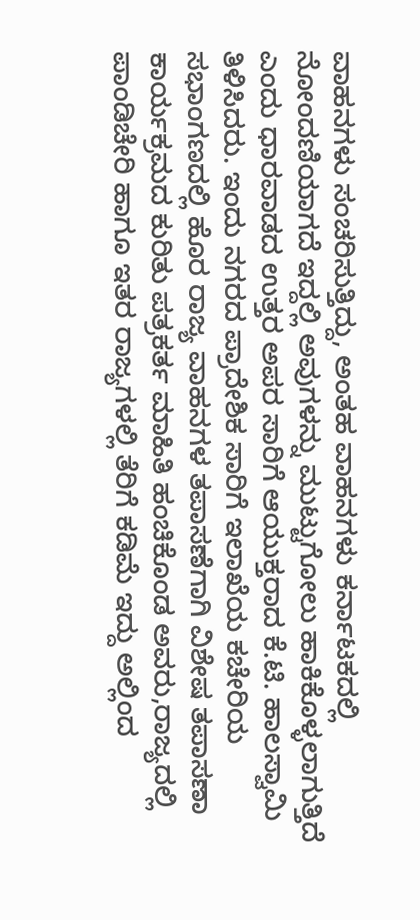ವಾಹನಗಳು ಸಂಚರಿಸುತ್ತಿದ್ದು, ಅಂತಹ ವಾಹನಗಳು ಕರ್ನಾಟಕದಲ್ಲಿ ನೋಂದಣಿಯಾಗದೆ ಇದ್ದಲ್ಲಿ ಅವುಗಳನ್ನು ಮುಟ್ಟುಗೋಲು ಹಾಕಿಕೊಳ್ಳಲಾಗುತ್ತಿದೆ ಎಂದು ಧಾರವಾಡದ ಉತ್ತರ ಅಪರ ಸಾರಿಗೆ ಆಯುಕ್ತರಾದ ಕೆ.ಟಿ. ಹಾಲಸ್ವಾಮಿ ತಿಳಿಸಿದರು. ಇಂದು ನಗರದ ಪ್ರಾದೇಶಿಕ ಸಾರಿಗೆ ಇಲಾಖೆಯ ಕಚೇರಿಯ ಸಭಾಂಗಣದಲ್ಲಿ ಹೊರ ರಾಜ್ಯ ವಾಹನಗಳ ತಪಾಸಣೆಗಾಗಿ ವಿಶೇಷ ತಪಾಸಣಾ ಕಾರ್ಯಕ್ರಮದ ಕುರಿತು ಪತ್ರಕರ್ತ ಮಾಹಿತಿ ಹಂಚಿಕೊಂಡ ಅವರು,ರಾಜ್ಯದಲ್ಲಿ ಪಾಂಡಿಚೇರಿ ಹಾಗೂ ಇತರ ರಾಜ್ಯಗಳಲ್ಲಿ ತೆರಿಗೆ ಕಡಿಮೆ ಇದ್ದು ಅಲ್ಲಿಂದ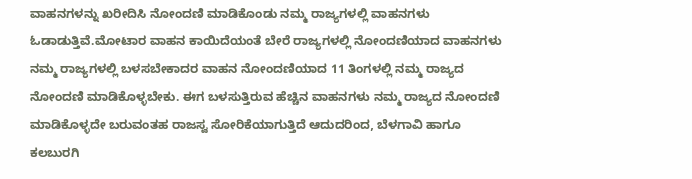ವಾಹನಗಳನ್ನು ಖರೀದಿಸಿ ನೋಂದಣಿ ಮಾಡಿಕೊಂಡು ನಮ್ಮ ರಾಜ್ಯಗಳಲ್ಲಿ ವಾಹನಗಳು ಓಡಾಡುತ್ತಿವೆ.ಮೋಟಾರ ವಾಹನ ಕಾಯಿದೆಯಂತೆ ಬೇರೆ ರಾಜ್ಯಗಳಲ್ಲಿ ನೋಂದಣಿಯಾದ ವಾಹನಗಳು ನಮ್ಮ ರಾಜ್ಯಗಳಲ್ಲಿ ಬಳಸಬೇಕಾದರ ವಾಹನ ನೋಂದಣಿಯಾದ 11 ತಿಂಗಳಲ್ಲಿ ನಮ್ಮ ರಾಜ್ಯದ ನೋಂದಣಿ ಮಾಡಿಕೊಳ್ಳಬೇಕು. ಈಗ ಬಳಸುತ್ತಿರುವ ಹೆಚ್ಚಿನ ವಾಹನಗಳು ನಮ್ಮ ರಾಜ್ಯದ ನೋಂದಣಿ ಮಾಡಿಕೊಳ್ಳದೇ ಬರುವಂತಹ ರಾಜಸ್ವ ಸೋರಿಕೆಯಾಗುತ್ತಿದೆ ಆದುದರಿಂದ, ಬೆಳಗಾವಿ ಹಾಗೂ ಕಲಬುರಗಿ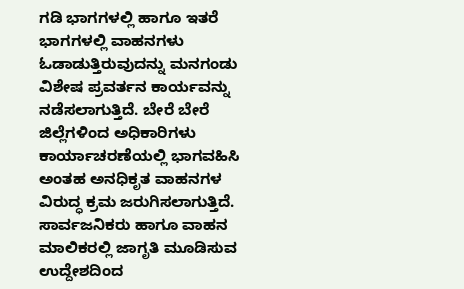ಗಡಿ ಭಾಗಗಳಲ್ಲಿ ಹಾಗೂ ಇತರೆ ಭಾಗಗಳಲ್ಲಿ ವಾಹನಗಳು ಓಡಾಡುತ್ತಿರುವುದನ್ನು ಮನಗಂಡು ವಿಶೇಷ ಪ್ರವರ್ತನ ಕಾರ್ಯವನ್ನು ನಡೆಸಲಾಗುತ್ತಿದೆ. ಬೇರೆ ಬೇರೆ ಜಿಲ್ಲೆಗಳಿಂದ ಅಧಿಕಾರಿಗಳು ಕಾರ್ಯಾಚರಣೆಯಲ್ಲಿ ಭಾಗವಹಿಸಿ ಅಂತಹ ಅನಧಿಕೃತ ವಾಹನಗಳ ವಿರುದ್ಧ ಕ್ರಮ ಜರುಗಿಸಲಾಗುತ್ತಿದೆ. ಸಾರ್ವಜನಿಕರು ಹಾಗೂ ವಾಹನ ಮಾಲಿಕರಲ್ಲಿ ಜಾಗೃತಿ ಮೂಡಿಸುವ ಉದ್ದೇಶದಿಂದ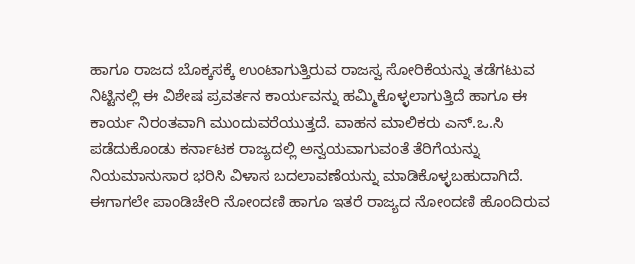ಹಾಗೂ ರಾಜದ ಬೊಕ್ಕಸಕ್ಕೆ ಉಂಟಾಗುತ್ತಿರುವ ರಾಜಸ್ವ ಸೋರಿಕೆಯನ್ನು ತಡೆಗಟುವ ನಿಟ್ಟಿನಲ್ಲಿ ಈ ವಿಶೇಷ ಪ್ರವರ್ತನ ಕಾರ್ಯವನ್ನು ಹಮ್ಮಿಕೊಳ್ಳಲಾಗುತ್ತಿದೆ ಹಾಗೂ ಈ ಕಾರ್ಯ ನಿರಂತವಾಗಿ ಮುಂದುವರೆಯುತ್ತದೆ. ವಾಹನ ಮಾಲಿಕರು ಎನ್‌.ಒ.ಸಿ ಪಡೆದುಕೊಂಡು ಕರ್ನಾಟಕ ರಾಜ್ಯದಲ್ಲಿ ಅನ್ವಯವಾಗುವಂತೆ ತೆರಿಗೆಯನ್ನು ನಿಯಮಾನುಸಾರ ಭರಿಸಿ ವಿಳಾಸ ಬದಲಾವಣೆಯನ್ನು ಮಾಡಿಕೊಳ್ಳಬಹುದಾಗಿದೆ. ಈಗಾಗಲೇ ಪಾಂಡಿಚೇರಿ ನೋಂದಣಿ ಹಾಗೂ ಇತರೆ ರಾಜ್ಯದ ನೋಂದಣಿ ಹೊಂದಿರುವ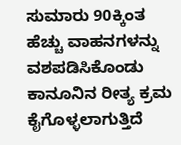ಸುಮಾರು 90ಕ್ಕಿಂತ ಹೆಚ್ಚು ವಾಹನಗಳನ್ನು ವಶಪಡಿಸಿಕೊಂಡು ಕಾನೂನಿನ ರೀತ್ಯ ಕ್ರಮ ಕೈಗೊಳ್ಳಲಾಗುತ್ತಿದೆ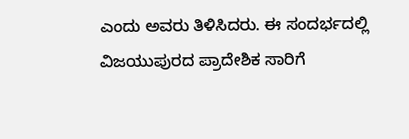ಎಂದು ಅವರು ತಿಳಿಸಿದರು. ಈ ಸಂದರ್ಭದಲ್ಲಿ ವಿಜಯುಪುರದ ಪ್ರಾದೇಶಿಕ ಸಾರಿಗೆ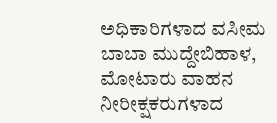ಅಧಿಕಾರಿಗಳಾದ ವಸೀಮ ಬಾಬಾ ಮುದ್ದೇಬಿಹಾಳ, ಮೋಟಾರು ವಾಹನ ನೀರೀಕ್ಷಕರುಗಳಾದ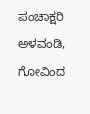ಪಂಚಾಕ್ಷರಿ ಅಳವಂಡಿ, ಗೋವಿಂದ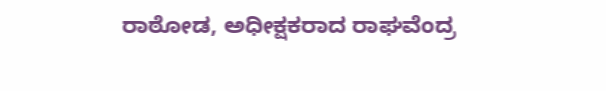ರಾಠೋಡ, ಅಧೀಕ್ಷಕರಾದ ರಾಘವೆಂದ್ರ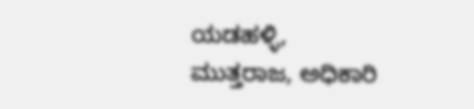ಯಡಹಳ್ಳಿ, ಮುತ್ತರಾಜ, ಅಧಿಕಾರಿ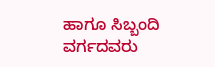ಹಾಗೂ ಸಿಬ್ಬಂದಿ ವರ್ಗದವರು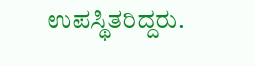ಉಪಸ್ಥಿತರಿದ್ದರು.